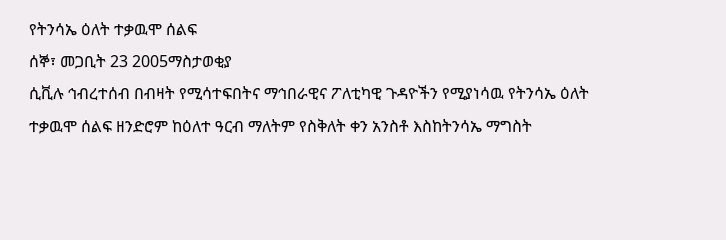የትንሳኤ ዕለት ተቃዉሞ ሰልፍ
ሰኞ፣ መጋቢት 23 2005ማስታወቂያ
ሲቪሉ ኅብረተሰብ በብዛት የሚሳተፍበትና ማኅበራዊና ፖለቲካዊ ጉዳዮችን የሚያነሳዉ የትንሳኤ ዕለት ተቃዉሞ ሰልፍ ዘንድሮም ከዕለተ ዓርብ ማለትም የስቅለት ቀን አንስቶ እስከትንሳኤ ማግስት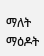ማለት ማዕዶት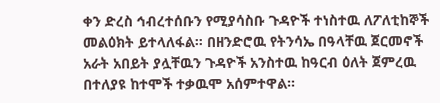ቀን ድረስ ኅብረተሰቡን የሚያሳስቡ ጉዳዮች ተነስተዉ ለፖለቲከኞች መልዕክት ይተላለፋል። በዘንድሮዉ የትንሳኤ በዓላቸዉ ጀርመኖች አራት አበይት ያሏቸዉን ጉዳዮች አንስተዉ ከዓርብ ዕለት ጀምረዉ በተለያዩ ከተሞች ተቃዉሞ አሰምተዋል።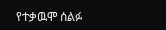የተቃዉሞ ሰልፉ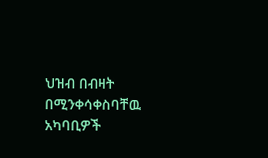ህዝብ በብዛት በሚንቀሳቀስባቸዉ አካባቢዎች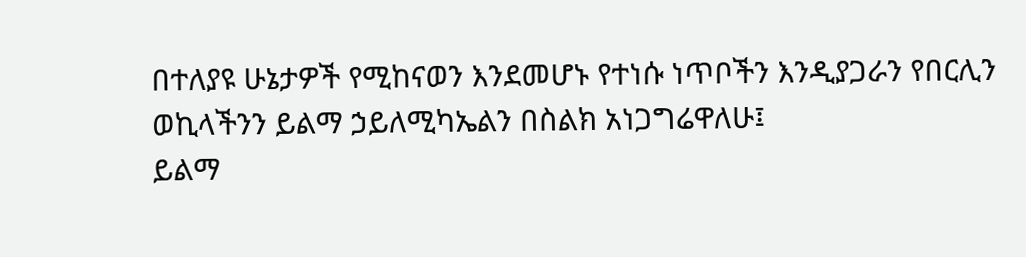በተለያዩ ሁኔታዎች የሚከናወን እንደመሆኑ የተነሱ ነጥቦችን እንዲያጋራን የበርሊን ወኪላችንን ይልማ ኃይለሚካኤልን በስልክ አነጋግሬዋለሁ፤
ይልማ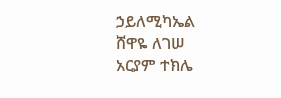ኃይለሚካኤል
ሸዋዬ ለገሠ
አርያም ተክሌ